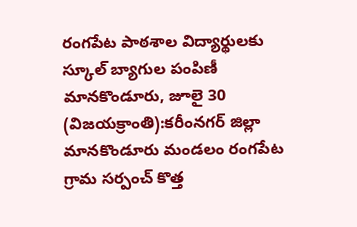రంగపేట పాఠశాల విద్యార్థులకు స్కూల్ బ్యాగుల పంపిణీ
మానకొండూరు, జూలై 30 (విజయక్రాంతి):కరీంనగర్ జిల్లా మానకొండూరు మండలం రంగపేట గ్రామ సర్పంచ్ కొత్త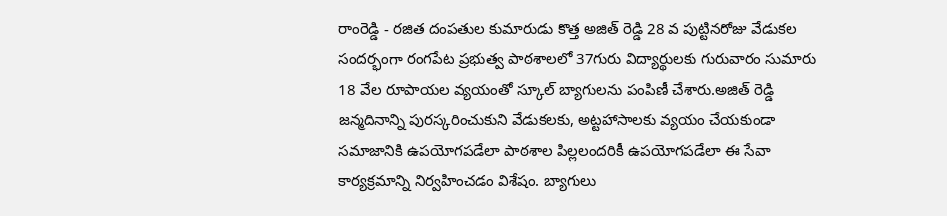రాంరెడ్డి - రజిత దంపతుల కుమారుడు కొత్త అజిత్ రెడ్డి 28 వ పుట్టినరోజు వేడుకల సందర్భంగా రంగపేట ప్రభుత్వ పాఠశాలలో 37గురు విద్యార్థులకు గురువారం సుమారు 18 వేల రూపాయల వ్యయంతో స్కూల్ బ్యాగులను పంపిణీ చేశారు.అజిత్ రెడ్డి జన్మదినాన్ని పురస్కరించుకుని వేడుకలకు, అట్టహాసాలకు వ్యయం చేయకుండా సమాజానికి ఉపయోగపడేలా పాఠశాల పిల్లలందరికీ ఉపయోగపడేలా ఈ సేవా కార్యక్రమాన్ని నిర్వహించడం విశేషం. బ్యాగులు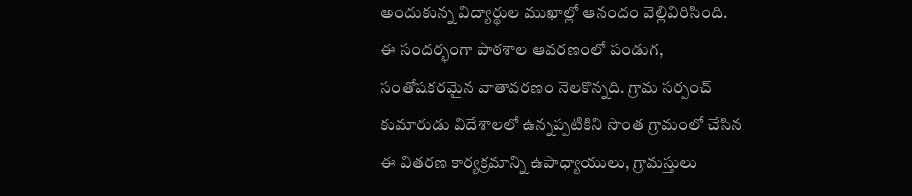అందుకున్న విద్యార్థుల ముఖాల్లో ఆనందం వెల్లివిరిసింది.
ఈ సందర్భంగా పాఠశాల ఆవరణంలో పండుగ, సంతోషకరమైన వాతావరణం నెలకొన్నది. గ్రామ సర్పంచ్ కుమారుడు విదేశాలలో ఉన్నప్పటికిని సొంత గ్రామంలో చేసిన ఈ వితరణ కార్యక్రమాన్ని ఉపాధ్యాయులు, గ్రామస్తులు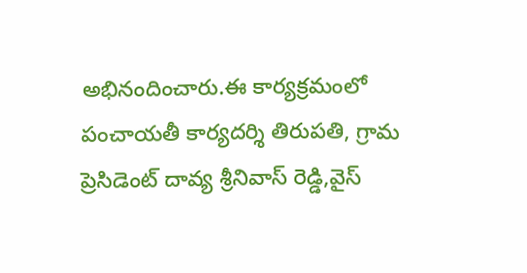అభినందించారు.ఈ కార్యక్రమంలో పంచాయతీ కార్యదర్శి తిరుపతి, గ్రామ ప్రెసిడెంట్ దావ్య శ్రీనివాస్ రెడ్డి,వైస్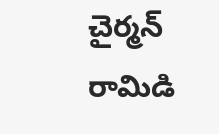చైర్మన్ రామిడి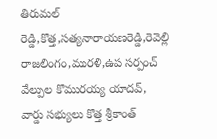తిరుమల్ రెడ్డి,కొత్త,సత్యనారాయణరెడ్డి,రెవెల్లి రాజలింగం,మురళి,ఉప సర్పంచ్ వేల్పుల కొమురయ్య యాదవ్, వార్డు సభ్యులు కొత్త శ్రీకాంత్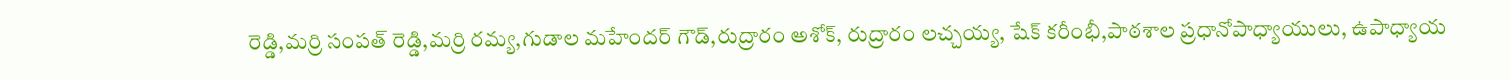రెడ్డి,మర్రి సంపత్ రెడ్డి,మర్రి రమ్య,గుడాల మహేందర్ గౌడ్,రుద్రారం అశోక్, రుద్రారం లచ్చయ్య, షేక్ కరీంభీ,పాఠశాల ప్రధానోపాధ్యాయులు, ఉపాధ్యాయ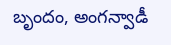బృందం, అంగన్వాడీ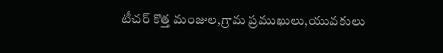టీచర్ కొత్త మంజుల,గ్రామ ప్రముఖులు,యువకులు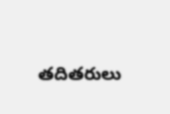తదితరులు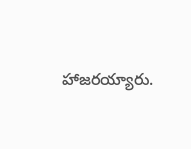హాజరయ్యారు.